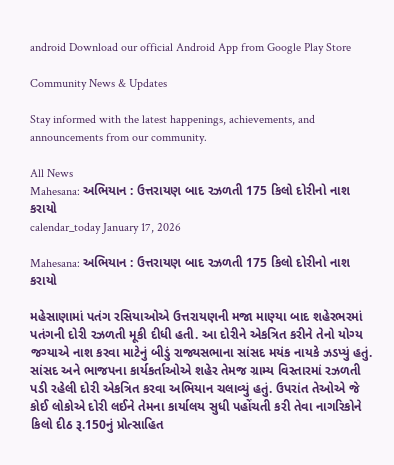android Download our official Android App from Google Play Store

Community News & Updates

Stay informed with the latest happenings, achievements, and announcements from our community.

All News
Mahesana: અભિયાન : ઉત્તરાયણ બાદ રઝળતી 175 કિલો દોરીનો નાશ કરાયો
calendar_today January 17, 2026

Mahesana: અભિયાન : ઉત્તરાયણ બાદ રઝળતી 175 કિલો દોરીનો નાશ કરાયો

મહેસાણામાં પતંગ રસિયાઓએ ઉત્તરાયણની મજા માણ્યા બાદ શહેરભરમાં પતંગની દોરી રઝળતી મૂકી દીધી હતી. આ દોરીને એકત્રિત કરીને તેનો યોગ્ય જગ્યાએ નાશ કરવા માટેનું બીડું રાજ્યસભાના સાંસદ મયંક નાયકે ઝડપ્યું હતું. સાંસદ અને ભાજપના કાર્યકર્તાઓએ શહેર તેમજ ગ્રામ્ય વિસ્તારમાં રઝળતી પડી રહેલી દોરી એકત્રિત કરવા અભિયાન ચલાવ્યું હતું. ઉપરાંત તેઓએ જે કોઈ લોકોએ દોરી લઈને તેમના કાર્યાલય સુધી પહોંચતી કરી તેવા નાગરિકોને કિલો દીઠ રૂ.150નું પ્રોત્સાહિત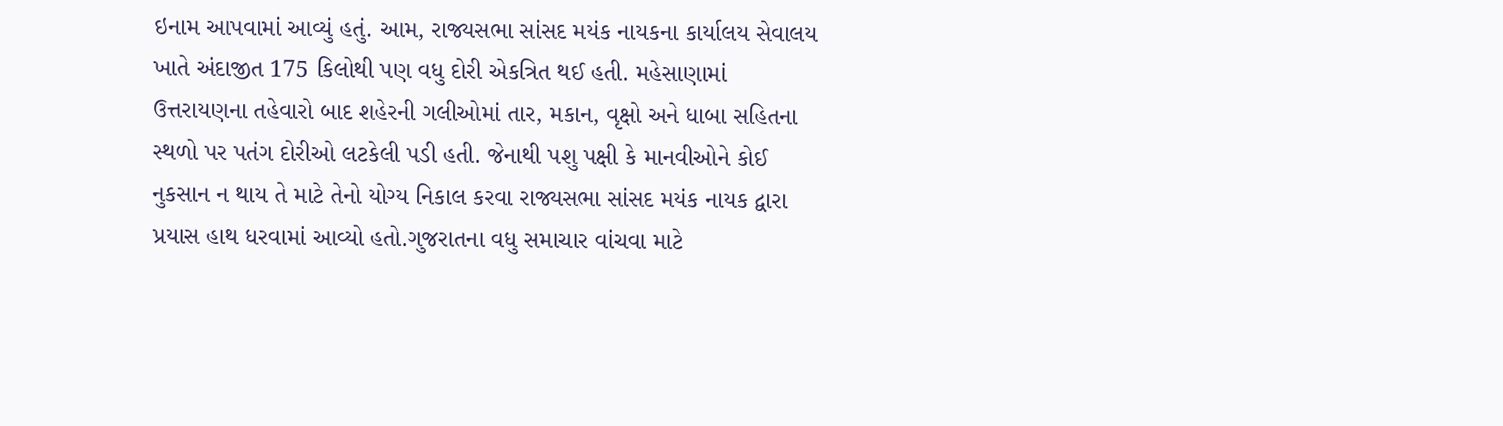ઇનામ આપવામાં આવ્યું હતું. આમ, રાજ્યસભા સાંસદ મયંક નાયકના કાર્યાલય સેવાલય ખાતે અંદાજીત 175 કિલોથી પણ વધુ દોરી એકત્રિત થઈ હતી. મહેસાણામાં ઉત્તરાયણના તહેવારો બાદ શહેરની ગલીઓમાં તાર, મકાન, વૃક્ષો અને ધાબા સહિતના સ્થળો પર પતંગ દોરીઓ લટકેલી પડી હતી. જેનાથી પશુ પક્ષી કે માનવીઓને કોઈ નુકસાન ન થાય તે માટે તેનો યોગ્ય નિકાલ કરવા રાજ્યસભા સાંસદ મયંક નાયક દ્વારા પ્રયાસ હાથ ધરવામાં આવ્યો હતો.ગુજરાતના વધુ સમાચાર વાંચવા માટે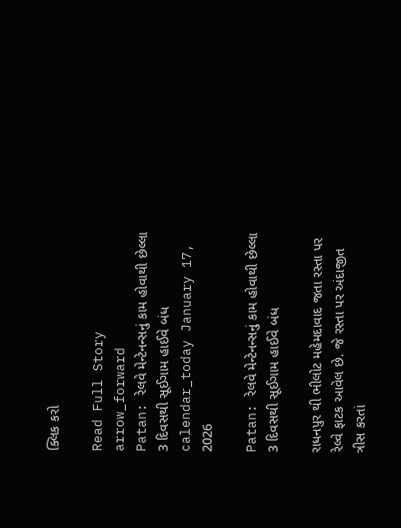ક્લિક કરો

Read Full Story arrow_forward
Patan: રેલવે મેન્ટેનન્સનું કામ હોવાથી છેલ્લા 3 દિવસથી સૂઈગામ હાઈવે બંધ
calendar_today January 17, 2026

Patan: રેલવે મેન્ટેનન્સનું કામ હોવાથી છેલ્લા 3 દિવસથી સૂઈગામ હાઈવે બંધ

રાધનપુર થી ભીલોટ મહેમદાવાદ જતા રસ્તા પર રેલ્વે ફાટક આવેલ છે. જે રસ્તા પર અંદાજીત ત્રીસ કરતાં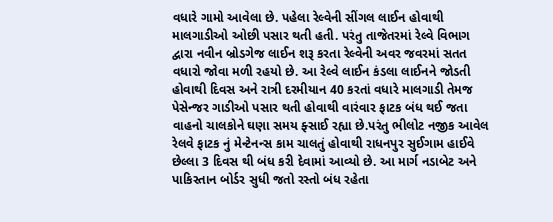વધારે ગામો આવેલા છે. પહેલા રેલ્વેની સીંગલ લાઈન હોવાથી માલગાડીઓ ઓછી પસાર થતી હતી. પરંતુ તાજેતરમાં રેલ્વે વિભાગ દ્વારા નવીન બ્રોડગેજ લાઈન શરૂ કરતા રેલ્વેની અવર જવરમાં સતત વધારો જોવા મળી રહયો છે. આ રેલ્વે લાઈન કંડલા લાઈનને જોડતી હોવાથી દિવસ અને રાત્રી દરમીયાન 40 કરતાં વધારે માલગાડી તેમજ પેસેન્જર ગાડીઓ પસાર થતી હોવાથી વારંવાર ફાટક બંધ થઈ જતા વાહનો ચાલકોને ઘણા સમય ફ્સાઈ રહ્યા છે.પરંતુ ભીલોટ નજીક આવેલ રેલવે ફાટક નું મેન્ટેનન્સ કામ ચાલતું હોવાથી રાધનપુર સુઈગામ હાઈવે છેલ્લા 3 દિવસ થી બંધ કરી દેવામાં આવ્યો છે. આ માર્ગ નડાબેટ અને પાકિસ્તાન બોર્ડર સુધી જતો રસ્તો બંધ રહેતા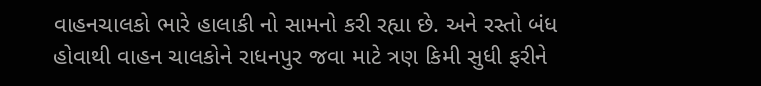વાહનચાલકો ભારે હાલાકી નો સામનો કરી રહ્યા છે. અને રસ્તો બંધ હોવાથી વાહન ચાલકોને રાધનપુર જવા માટે ત્રણ કિમી સુધી ફરીને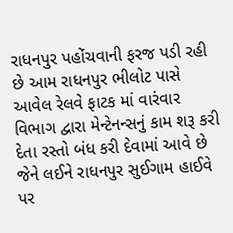રાધનપુર પહોંચવાની ફરજ પડી રહી છે આમ રાધનપુર ભીલોટ પાસે આવેલ રેલવે ફાટક માં વારંવાર વિભાગ દ્વારા મેન્ટેનન્સનું કામ શરૂ કરી દેતા રસ્તો બંધ કરી દેવામાં આવે છે જેને લઈને રાધનપુર સુઈગામ હાઈવે પર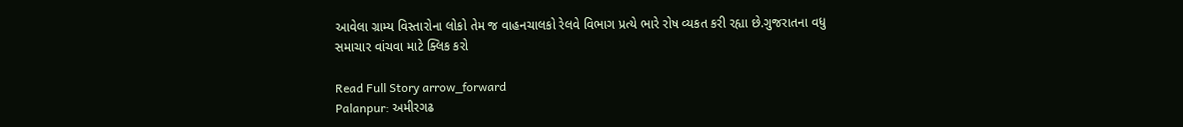આવેલા ગ્રામ્ય વિસ્તારોના લોકો તેમ જ વાહનચાલકો રેલવે વિભાગ પ્રત્યે ભારે રોષ વ્યકત કરી રહ્યા છે.ગુજરાતના વધુ સમાચાર વાંચવા માટે ક્લિક કરો

Read Full Story arrow_forward
Palanpur: અમીરગઢ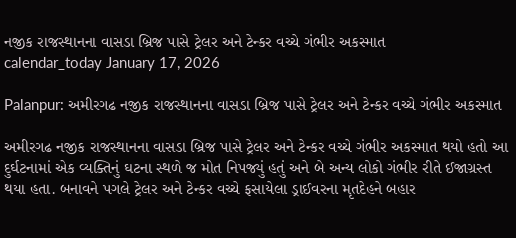નજીક રાજસ્થાનના વાસડા બ્રિજ પાસે ટ્રેલર અને ટેન્કર વચ્ચે ગંભીર અકસ્માત
calendar_today January 17, 2026

Palanpur: અમીરગઢ નજીક રાજસ્થાનના વાસડા બ્રિજ પાસે ટ્રેલર અને ટેન્કર વચ્ચે ગંભીર અકસ્માત

અમીરગઢ નજીક રાજસ્થાનના વાસડા બ્રિજ પાસે ટ્રેલર અને ટેન્કર વચ્ચે ગંભીર અકસ્માત થયો હતો આ દુર્ઘટનામાં એક વ્યક્તિનું ઘટના સ્થળે જ મોત નિપજ્યું હતું અને બે અન્ય લોકો ગંભીર રીતે ઈજાગ્રસ્ત થયા હતા. બનાવને પગલે ટ્રેલર અને ટેન્કર વચ્ચે ફસાયેલા ડ્રાઈવરના મૃતદેહને બહાર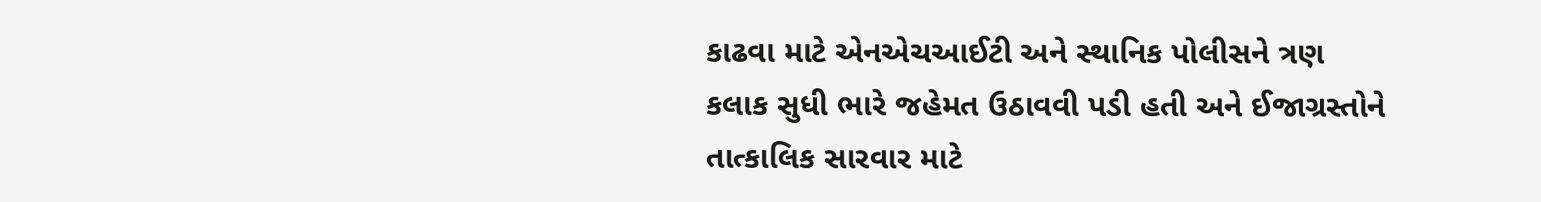કાઢવા માટે એનએચઆઈટી અને સ્થાનિક પોલીસને ત્રણ કલાક સુધી ભારે જહેમત ઉઠાવવી પડી હતી અને ઈજાગ્રસ્તોને તાત્કાલિક સારવાર માટે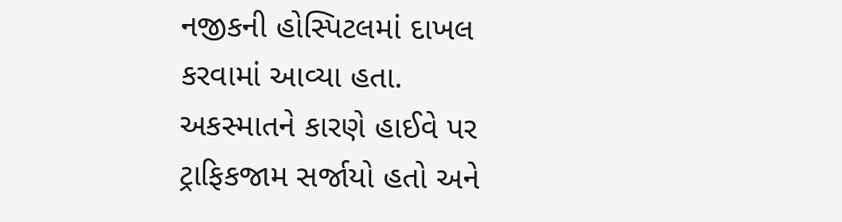નજીકની હોસ્પિટલમાં દાખલ કરવામાં આવ્યા હતા. અકસ્માતને કારણે હાઈવે પર ટ્રાફિકજામ સર્જાયો હતો અને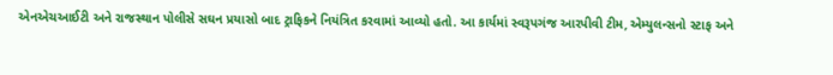એનએચઆઈટી અને રાજસ્થાન પોલીસે સઘન પ્રયાસો બાદ ટ્રાફિકને નિયંત્રિત કરવામાં આવ્યો હતો. આ કાર્યમાં સ્વરૂપગંજ આરપીવી ટીમ, એમ્યુલન્સનો સ્ટાફ અને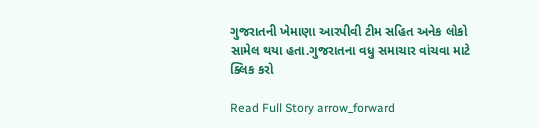ગુજરાતની ખેમાણા આરપીવી ટીમ સહિત અનેક લોકો સામેલ થયા હતા.ગુજરાતના વધુ સમાચાર વાંચવા માટે ક્લિક કરો

Read Full Story arrow_forward